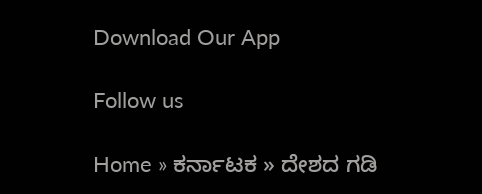Download Our App

Follow us

Home » ಕರ್ನಾಟಕ » ದೇಶದ ಗಡಿ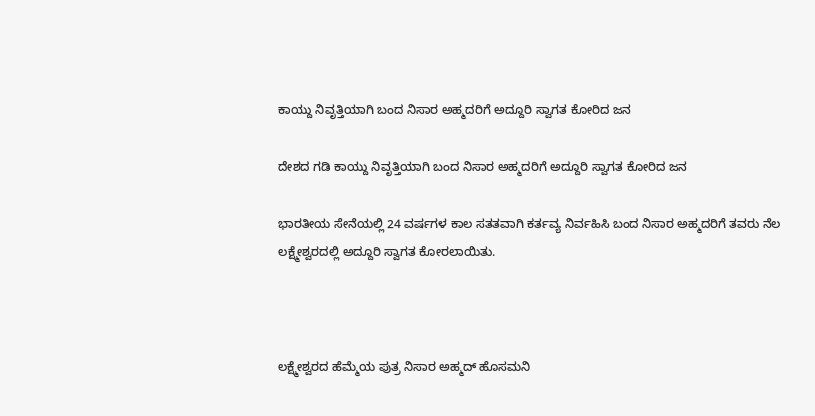ಕಾಯ್ದು ನಿವೃತ್ತಿಯಾಗಿ ಬಂದ ನಿಸಾರ ಅಹ್ಮದರಿಗೆ ಅದ್ದೂರಿ ಸ್ವಾಗತ ಕೋರಿದ ಜನ

ದೇಶದ ಗಡಿ ಕಾಯ್ದು ನಿವೃತ್ತಿಯಾಗಿ ಬಂದ ನಿಸಾರ ಅಹ್ಮದರಿಗೆ ಅದ್ದೂರಿ ಸ್ವಾಗತ ಕೋರಿದ ಜನ

ಭಾರತೀಯ ಸೇನೆಯಲ್ಲಿ 24 ವರ್ಷಗಳ ಕಾಲ ಸತತವಾಗಿ ಕರ್ತವ್ಯ ನಿರ್ವಹಿಸಿ ಬಂದ ನಿಸಾರ ಅಹ್ಮದರಿಗೆ ತವರು ನೆಲ ಲಕ್ಷ್ಮೇಶ್ವರದಲ್ಲಿ ಅದ್ದೂರಿ ಸ್ವಾಗತ ಕೋರಲಾಯಿತು.



ಲಕ್ಷ್ಮೇಶ್ವರದ ಹೆಮ್ಮೆಯ ಪುತ್ರ ನಿಸಾರ ಅಹ್ಮದ್ ಹೊಸಮನಿ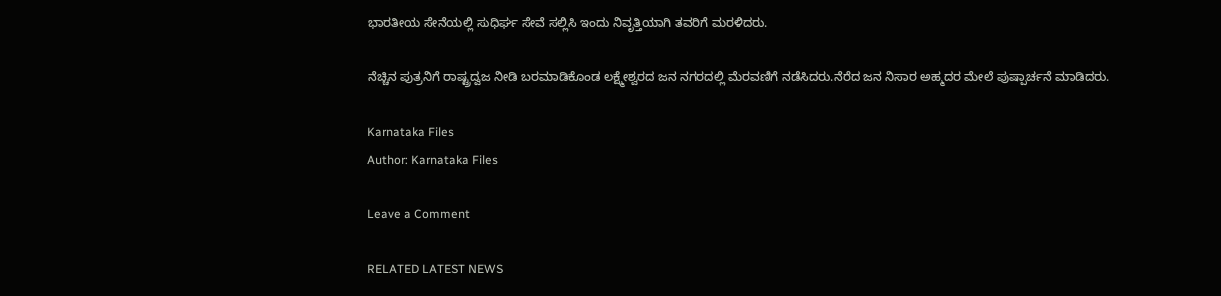ಭಾರತೀಯ ಸೇನೆಯಲ್ಲಿ ಸುಧಿರ್ಘ ಸೇವೆ ಸಲ್ಲಿಸಿ ಇಂದು ನಿವೃತ್ತಿಯಾಗಿ ತವರಿಗೆ ಮರಳಿದರು.

ನೆಚ್ಚಿನ ಪುತ್ರನಿಗೆ ರಾಷ್ಟ್ರದ್ವಜ ನೀಡಿ ಬರಮಾಡಿಕೊಂಡ ಲಕ್ಷ್ಮೇಶ್ವರದ ಜನ ನಗರದಲ್ಲಿ ಮೆರವಣಿಗೆ ನಡೆಸಿದರು.ನೆರೆದ ಜನ ನಿಸಾರ ಅಹ್ಮದರ ಮೇಲೆ ಪುಷ್ಪಾರ್ಚನೆ ಮಾಡಿದರು.

Karnataka Files
Author: Karnataka Files

Leave a Comment

RELATED LATEST NEWS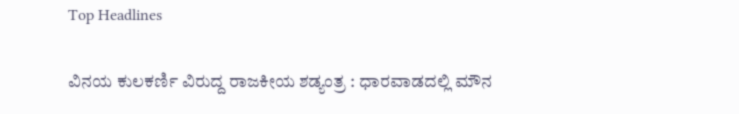Top Headlines

ವಿನಯ ಕುಲಕರ್ಣಿ ವಿರುದ್ದ ರಾಜಕೀಯ ಶಡ್ಯಂತ್ರ : ಧಾರವಾಡದಲ್ಲಿ ಮೌನ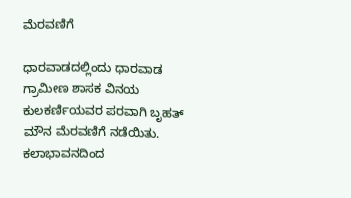ಮೆರವಣಿಗೆ

ಧಾರವಾಡದಲ್ಲಿಂದು ಧಾರವಾಡ ಗ್ರಾಮೀಣ ಶಾಸಕ ವಿನಯ ಕುಲಕರ್ಣಿಯವರ ಪರವಾಗಿ ಬೃಹತ್ ಮೌನ ಮೆರವಣಿಗೆ ನಡೆಯಿತು. ಕಲಾಭಾವನದಿಂದ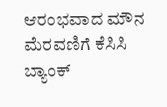ಆರಂಭವಾದ ಮೌನ ಮೆರವಣಿಗೆ ಕೆಸಿಸಿ ಬ್ಯಾಂಕ್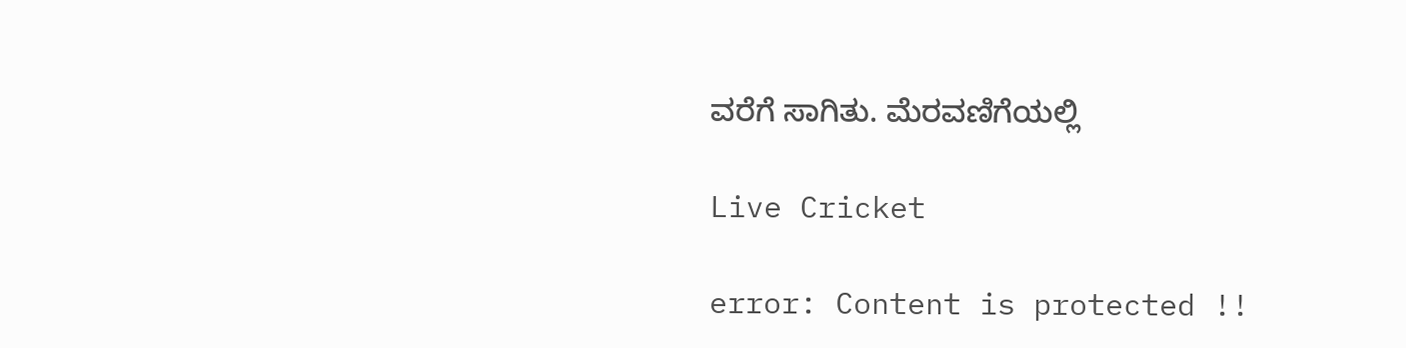ವರೆಗೆ ಸಾಗಿತು. ಮೆರವಣಿಗೆಯಲ್ಲಿ

Live Cricket

error: Content is protected !!